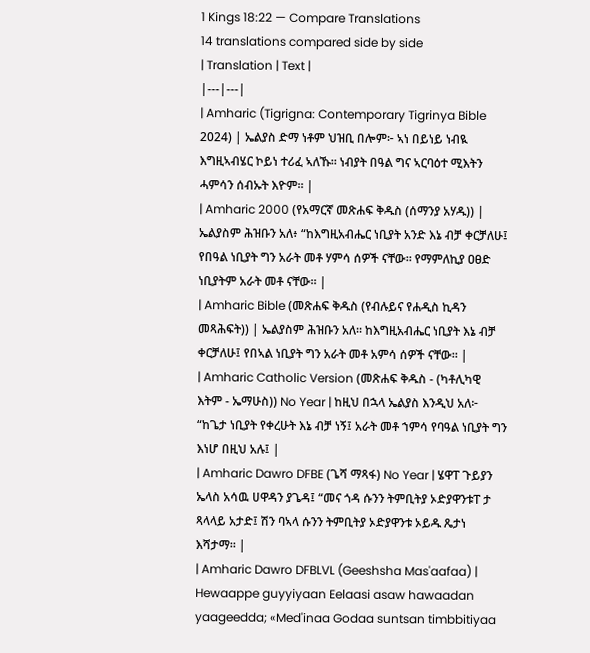1 Kings 18:22 — Compare Translations
14 translations compared side by side
| Translation | Text |
|---|---|
| Amharic (Tigrigna: Contemporary Tigrinya Bible 2024) | ኤልያስ ድማ ነቶም ህዝቢ በሎም፦ ኣነ በይነይ ነብዪ እግዚኣብሄር ኮይነ ተሪፈ ኣለኹ። ነብያት በዓል ግና ኣርባዕተ ሚእትን ሓምሳን ሰብኡት እዮም። |
| Amharic 2000 (የአማርኛ መጽሐፍ ቅዱስ (ሰማንያ አሃዱ)) | ኤልያስም ሕዝቡን አለ፥ “ከእግዚአብሔር ነቢያት አንድ እኔ ብቻ ቀርቻለሁ፤ የበዓል ነቢያት ግን አራት መቶ ሃምሳ ሰዎች ናቸው። የማምለኪያ ዐፀድ ነቢያትም አራት መቶ ናቸው። |
| Amharic Bible (መጽሐፍ ቅዱስ (የብሉይና የሐዲስ ኪዳን መጻሕፍት)) | ኤልያስም ሕዝቡን አለ። ከእግዚአብሔር ነቢያት እኔ ብቻ ቀርቻለሁ፤ የበኣል ነቢያት ግን አራት መቶ አምሳ ሰዎች ናቸው። |
| Amharic Catholic Version (መጽሐፍ ቅዱስ - (ካቶሊካዊ እትም - ኤማሁስ)) No Year | ከዚህ በኋላ ኤልያስ እንዲህ አለ፦ “ከጌታ ነቢያት የቀረሁት እኔ ብቻ ነኝ፤ አራት መቶ ኀምሳ የባዓል ነቢያት ግን እነሆ በዚህ አሉ፤ |
| Amharic Dawro DFBE (ጌሻ ማጻፋ) No Year | ሄዋፐ ጉይያን ኤላስ አሳዉ ሀዋዳን ያጌዳ፤ “መና ጎዳ ሱንን ትምቢትያ ኦድያዋንቱፐ ታ ጻላላይ አታድ፤ ሽን ባኣላ ሱንን ትምቢትያ ኦድያዋንቱ ኦይዱ ጼታነ እሻታማ። |
| Amharic Dawro DFBLVL (Geeshsha Mas'aafaa) | Hewaappe guyyiyaan Eelaasi asaw hawaadan yaageedda; «Med'inaa Godaa suntsan timbbitiyaa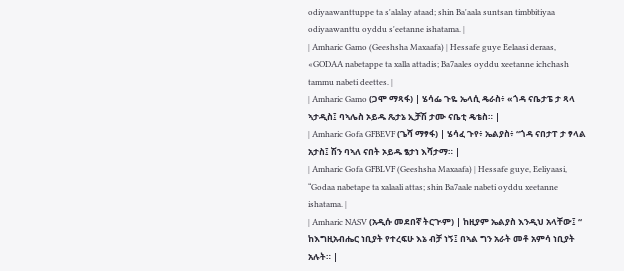odiyaawanttuppe ta s'alalay ataad; shin Ba'aala suntsan timbbitiyaa odiyaawanttu oyddu s'eetanne ishatama. |
| Amharic Gamo (Geeshsha Maxaafa) | Hessafe guye Eelaasi deraas, «GODAA nabetappe ta xalla attadis; Ba7aales oyddu xeetanne ichchash tammu nabeti deettes. |
| Amharic Gamo (ጋሞ ማጻፋ) | ሄሳፌ ጉዬ ኤላሲ ዴራስ፥ «ጎዳ ናቤታፔ ታ ጻላ ኣታዲስ፤ ባኣሌስ ኦይዱ ጼታኔ ኢቻሽ ታሙ ናቤቲ ዴቴስ። |
| Amharic Gofa GFBEVF (ጌሻ ማፃፋ) | ሄሳፈ ጉየ፥ ኤልያስ፥ “ጎዳ ናበታፐ ታ ፃላል አታስ፤ ሽን ባኣለ ናበት ኦይዱ ፄታነ እሻታማ። |
| Amharic Gofa GFBLVF (Geeshsha Maxaafa) | Hessafe guye, Eeliyaasi, “Godaa nabetape ta xalaali attas; shin Ba7aale nabeti oyddu xeetanne ishatama. |
| Amharic NASV (አዲሱ መደበኛ ትርጒም) | ከዚያም ኤልያስ እንዲህ አላቸው፤ “ ከእግዚአብሔር ነቢያት የተረፍሁ እኔ ብቻ ነኝ፤ በኣል ግን አራት መቶ አምሳ ነቢያት አሉት። |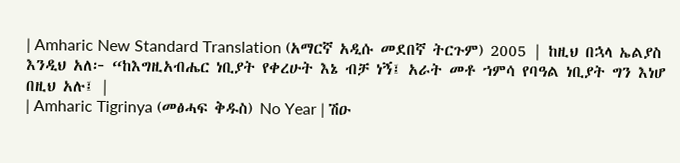| Amharic New Standard Translation (አማርኛ አዲሱ መደበኛ ትርጉም) 2005 | ከዚህ በኋላ ኤልያስ እንዲህ አለ፦ “ከእግዚአብሔር ነቢያት የቀረሁት እኔ ብቻ ነኝ፤ አራት መቶ ኀምሳ የባዓል ነቢያት ግን እነሆ በዚህ አሉ፤ |
| Amharic Tigrinya (መፅሓፍ ቅዱስ) No Year | ሽዑ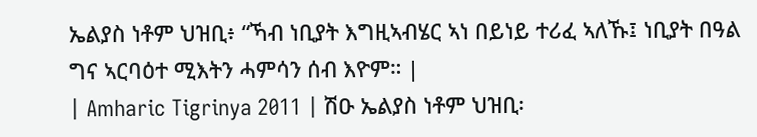ኤልያስ ነቶም ህዝቢ፥ “ኻብ ነቢያት እግዚኣብሄር ኣነ በይነይ ተሪፈ ኣለኹ፤ ነቢያት በዓል ግና ኣርባዕተ ሚእትን ሓምሳን ሰብ እዮም። |
| Amharic Tigrinya 2011 | ሽዑ ኤልያስ ነቶም ህዝቢ፡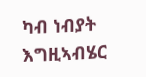ካብ ነብያት እግዚኣብሄር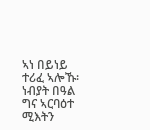ኣነ በይነይ ተሪፈ ኣሎኹ፡ ነብያት በዓል ግና ኣርባዕተ ሚእትን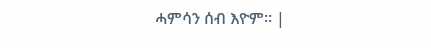ሓምሳን ሰብ እዮም። |